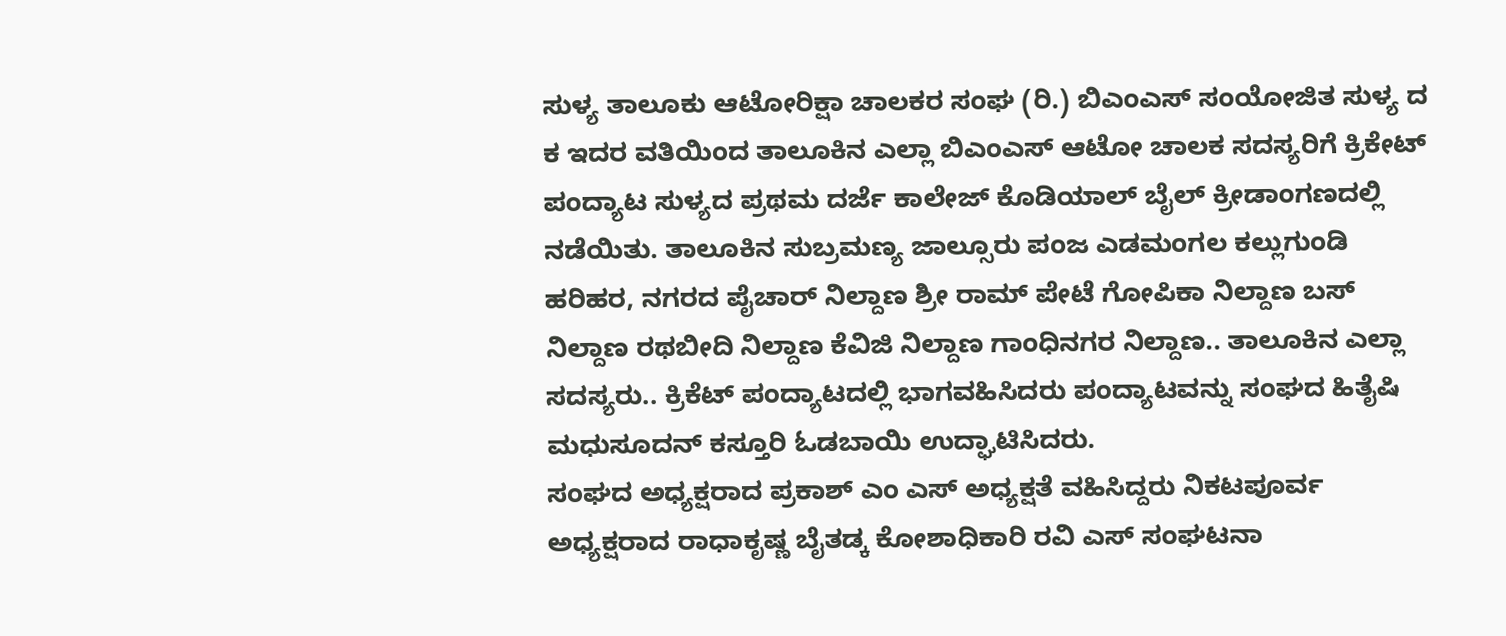ಸುಳ್ಯ ತಾಲೂಕು ಆಟೋರಿಕ್ಷಾ ಚಾಲಕರ ಸಂಘ (ರಿ.) ಬಿಎಂಎಸ್ ಸಂಯೋಜಿತ ಸುಳ್ಯ ದ ಕ ಇದರ ವತಿಯಿಂದ ತಾಲೂಕಿನ ಎಲ್ಲಾ ಬಿಎಂಎಸ್ ಆಟೋ ಚಾಲಕ ಸದಸ್ಯರಿಗೆ ಕ್ರಿಕೇಟ್ ಪಂದ್ಯಾಟ ಸುಳ್ಯದ ಪ್ರಥಮ ದರ್ಜೆ ಕಾಲೇಜ್ ಕೊಡಿಯಾಲ್ ಬೈಲ್ ಕ್ರೀಡಾಂಗಣದಲ್ಲಿ ನಡೆಯಿತು. ತಾಲೂಕಿನ ಸುಬ್ರಮಣ್ಯ ಜಾಲ್ಸೂರು ಪಂಜ ಎಡಮಂಗಲ ಕಲ್ಲುಗುಂಡಿ ಹರಿಹರ, ನಗರದ ಪೈಚಾರ್ ನಿಲ್ದಾಣ ಶ್ರೀ ರಾಮ್ ಪೇಟೆ ಗೋಪಿಕಾ ನಿಲ್ದಾಣ ಬಸ್ ನಿಲ್ದಾಣ ರಥಬೀದಿ ನಿಲ್ದಾಣ ಕೆವಿಜಿ ನಿಲ್ದಾಣ ಗಾಂಧಿನಗರ ನಿಲ್ದಾಣ.. ತಾಲೂಕಿನ ಎಲ್ಲಾ ಸದಸ್ಯರು.. ಕ್ರಿಕೆಟ್ ಪಂದ್ಯಾಟದಲ್ಲಿ ಭಾಗವಹಿಸಿದರು ಪಂದ್ಯಾಟವನ್ನು ಸಂಘದ ಹಿತೈಷಿ ಮಧುಸೂದನ್ ಕಸ್ತೂರಿ ಓಡಬಾಯಿ ಉದ್ಘಾಟಿಸಿದರು.
ಸಂಘದ ಅಧ್ಯಕ್ಷರಾದ ಪ್ರಕಾಶ್ ಎಂ ಎಸ್ ಅಧ್ಯಕ್ಷತೆ ವಹಿಸಿದ್ದರು ನಿಕಟಪೂರ್ವ ಅಧ್ಯಕ್ಷರಾದ ರಾಧಾಕೃಷ್ಣ ಬೈತಡ್ಕ ಕೋಶಾಧಿಕಾರಿ ರವಿ ಎಸ್ ಸಂಘಟನಾ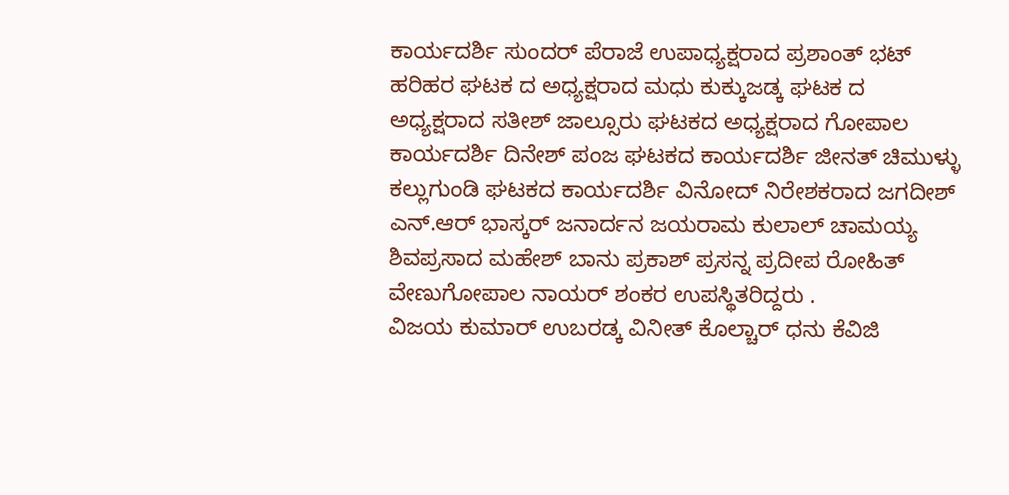ಕಾರ್ಯದರ್ಶಿ ಸುಂದರ್ ಪೆರಾಜೆ ಉಪಾಧ್ಯಕ್ಷರಾದ ಪ್ರಶಾಂತ್ ಭಟ್ ಹರಿಹರ ಘಟಕ ದ ಅಧ್ಯಕ್ಷರಾದ ಮಧು ಕುಕ್ಕುಜಡ್ಕ ಘಟಕ ದ ಅಧ್ಯಕ್ಷರಾದ ಸತೀಶ್ ಜಾಲ್ಸೂರು ಘಟಕದ ಅಧ್ಯಕ್ಷರಾದ ಗೋಪಾಲ ಕಾರ್ಯದರ್ಶಿ ದಿನೇಶ್ ಪಂಜ ಘಟಕದ ಕಾರ್ಯದರ್ಶಿ ಜೀನತ್ ಚಿಮುಳ್ಳು ಕಲ್ಲುಗುಂಡಿ ಘಟಕದ ಕಾರ್ಯದರ್ಶಿ ವಿನೋದ್ ನಿರೇಶಕರಾದ ಜಗದೀಶ್ ಎನ್.ಆರ್ ಭಾಸ್ಕರ್ ಜನಾರ್ದನ ಜಯರಾಮ ಕುಲಾಲ್ ಚಾಮಯ್ಯ ಶಿವಪ್ರಸಾದ ಮಹೇಶ್ ಬಾನು ಪ್ರಕಾಶ್ ಪ್ರಸನ್ನ ಪ್ರದೀಪ ರೋಹಿತ್ ವೇಣುಗೋಪಾಲ ನಾಯರ್ ಶಂಕರ ಉಪಸ್ಥಿತರಿದ್ದರು .
ವಿಜಯ ಕುಮಾರ್ ಉಬರಡ್ಕ ವಿನೀತ್ ಕೊಲ್ಚಾರ್ ಧನು ಕೆವಿಜಿ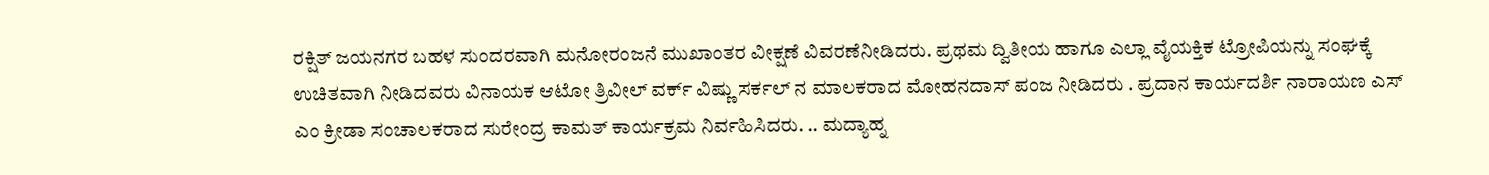ರಕ್ಷಿತ್ ಜಯನಗರ ಬಹಳ ಸುಂದರವಾಗಿ ಮನೋರಂಜನೆ ಮುಖಾಂತರ ವೀಕ್ಷಣೆ ವಿವರಣೆನೀಡಿದರು. ಪ್ರಥಮ ದ್ವಿತೀಯ ಹಾಗೂ ಎಲ್ಲಾ ವೈಯಕ್ತಿಕ ಟ್ರೋಪಿಯನ್ನು ಸಂಘಕ್ಕೆ ಉಚಿತವಾಗಿ ನೀಡಿದವರು ವಿನಾಯಕ ಆಟೋ ತ್ರಿವೀಲ್ ವರ್ಕ್ ವಿಷ್ಣು ಸರ್ಕಲ್ ನ ಮಾಲಕರಾದ ಮೋಹನದಾಸ್ ಪಂಜ ನೀಡಿದರು . ಪ್ರದಾನ ಕಾರ್ಯದರ್ಶಿ ನಾರಾಯಣ ಎಸ್ ಎಂ ಕ್ರೀಡಾ ಸಂಚಾಲಕರಾದ ಸುರೇಂದ್ರ ಕಾಮತ್ ಕಾರ್ಯಕ್ರಮ ನಿರ್ವಹಿಸಿದರು. .. ಮದ್ಯಾಹ್ನ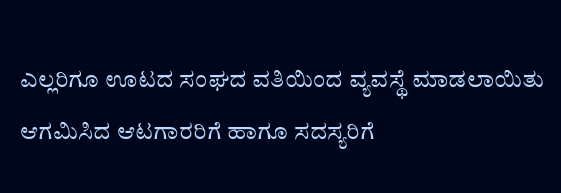ಎಲ್ಲರಿಗೂ ಊಟದ ಸಂಘದ ವತಿಯಿಂದ ವ್ಯವಸ್ಥೆ ಮಾಡಲಾಯಿತು ಆಗಮಿಸಿದ ಆಟಗಾರರಿಗೆ ಹಾಗೂ ಸದಸ್ಯರಿಗೆ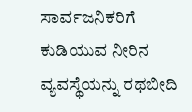ಸಾರ್ವಜನಿಕರಿಗೆ ಕುಡಿಯುವ ನೀರಿನ ವ್ಯವಸ್ಥೆಯನ್ನು ರಥಬೀದಿ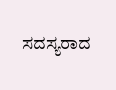ಸದಸ್ಯರಾದ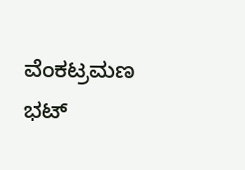ವೆಂಕಟ್ರಮಣ ಭಟ್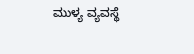ಮುಳ್ಯ ವ್ಯವಸ್ಥೆ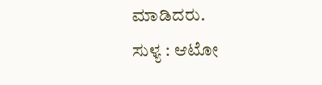ಮಾಡಿದರು.
ಸುಳ್ಯ : ಆಟೋ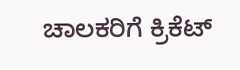ಚಾಲಕರಿಗೆ ಕ್ರಿಕೆಟ್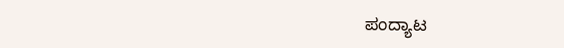ಪಂದ್ಯಾಟ